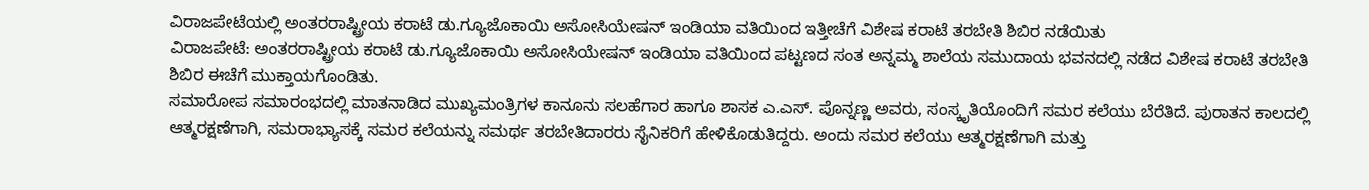ವಿರಾಜಪೇಟೆಯಲ್ಲಿ ಅಂತರರಾಷ್ಟ್ರೀಯ ಕರಾಟೆ ಡು.ಗ್ಯೂಜೊಕಾಯಿ ಅಸೋಸಿಯೇಷನ್ ಇಂಡಿಯಾ ವತಿಯಿಂದ ಇತ್ತೀಚೆಗೆ ವಿಶೇಷ ಕರಾಟೆ ತರಬೇತಿ ಶಿಬಿರ ನಡೆಯಿತು
ವಿರಾಜಪೇಟೆ: ಅಂತರರಾಷ್ಟ್ರೀಯ ಕರಾಟೆ ಡು.ಗ್ಯೂಜೊಕಾಯಿ ಅಸೋಸಿಯೇಷನ್ ಇಂಡಿಯಾ ವತಿಯಿಂದ ಪಟ್ಟಣದ ಸಂತ ಅನ್ನಮ್ಮ ಶಾಲೆಯ ಸಮುದಾಯ ಭವನದಲ್ಲಿ ನಡೆದ ವಿಶೇಷ ಕರಾಟೆ ತರಬೇತಿ ಶಿಬಿರ ಈಚೆಗೆ ಮುಕ್ತಾಯಗೊಂಡಿತು.
ಸಮಾರೋಪ ಸಮಾರಂಭದಲ್ಲಿ ಮಾತನಾಡಿದ ಮುಖ್ಯಮಂತ್ರಿಗಳ ಕಾನೂನು ಸಲಹೆಗಾರ ಹಾಗೂ ಶಾಸಕ ಎ.ಎಸ್. ಪೊನ್ನಣ್ಣ ಅವರು, ಸಂಸ್ಕೃತಿಯೊಂದಿಗೆ ಸಮರ ಕಲೆಯು ಬೆರೆತಿದೆ. ಪುರಾತನ ಕಾಲದಲ್ಲಿ ಆತ್ಮರಕ್ಷಣೆಗಾಗಿ, ಸಮರಾಭ್ಯಾಸಕ್ಕೆ ಸಮರ ಕಲೆಯನ್ನು ಸಮರ್ಥ ತರಬೇತಿದಾರರು ಸೈನಿಕರಿಗೆ ಹೇಳಿಕೊಡುತಿದ್ದರು. ಅಂದು ಸಮರ ಕಲೆಯು ಆತ್ಮರಕ್ಷಣೆಗಾಗಿ ಮತ್ತು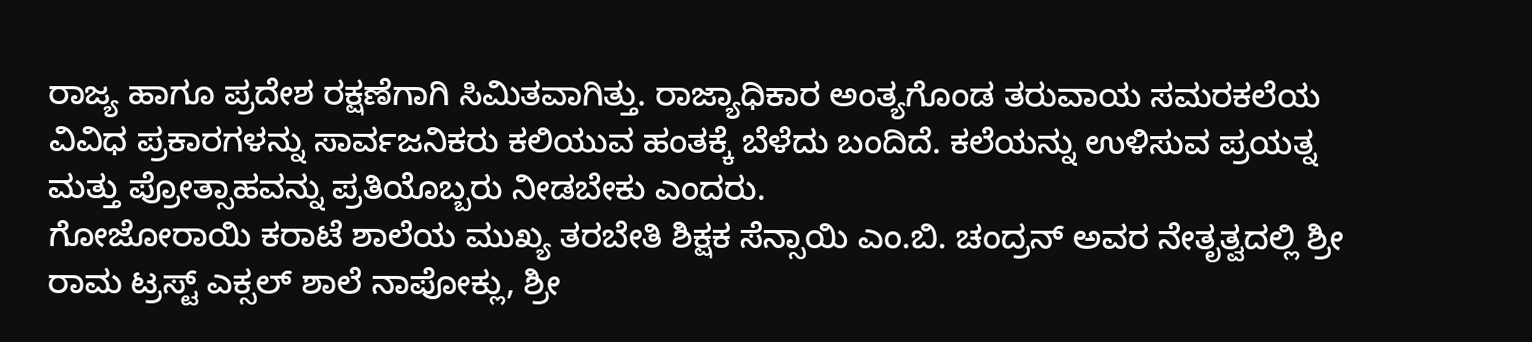ರಾಜ್ಯ ಹಾಗೂ ಪ್ರದೇಶ ರಕ್ಷಣೆಗಾಗಿ ಸಿಮಿತವಾಗಿತ್ತು. ರಾಜ್ಯಾಧಿಕಾರ ಅಂತ್ಯಗೊಂಡ ತರುವಾಯ ಸಮರಕಲೆಯ ವಿವಿಧ ಪ್ರಕಾರಗಳನ್ನು ಸಾರ್ವಜನಿಕರು ಕಲಿಯುವ ಹಂತಕ್ಕೆ ಬೆಳೆದು ಬಂದಿದೆ. ಕಲೆಯನ್ನು ಉಳಿಸುವ ಪ್ರಯತ್ನ ಮತ್ತು ಪ್ರೋತ್ಸಾಹವನ್ನು ಪ್ರತಿಯೊಬ್ಬರು ನೀಡಬೇಕು ಎಂದರು.
ಗೋಜೋರಾಯಿ ಕರಾಟೆ ಶಾಲೆಯ ಮುಖ್ಯ ತರಬೇತಿ ಶಿಕ್ಷಕ ಸೆನ್ಸಾಯಿ ಎಂ.ಬಿ. ಚಂದ್ರನ್ ಅವರ ನೇತೃತ್ವದಲ್ಲಿ ಶ್ರೀ ರಾಮ ಟ್ರಸ್ಟ್ ಎಕ್ಸಲ್ ಶಾಲೆ ನಾಪೋಕ್ಲು, ಶ್ರೀ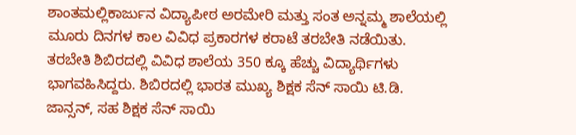ಶಾಂತಮಲ್ಲಿಕಾರ್ಜುನ ವಿದ್ಯಾಪೀಠ ಅರಮೇರಿ ಮತ್ತು ಸಂತ ಅನ್ನಮ್ಮ ಶಾಲೆಯಲ್ಲಿ ಮೂರು ದಿನಗಳ ಕಾಲ ವಿವಿಧ ಪ್ರಕಾರಗಳ ಕರಾಟೆ ತರಬೇತಿ ನಡೆಯಿತು.
ತರಬೇತಿ ಶಿಬಿರದಲ್ಲಿ ವಿವಿಧ ಶಾಲೆಯ 350 ಕ್ಕೂ ಹೆಚ್ಚು ವಿದ್ಯಾರ್ಥಿಗಳು ಭಾಗವಹಿಸಿದ್ದರು. ಶಿಬಿರದಲ್ಲಿ ಭಾರತ ಮುಖ್ಯ ಶಿಕ್ಷಕ ಸೆನ್ ಸಾಯಿ ಟಿ.ಡಿ. ಜಾನ್ಸನ್, ಸಹ ಶಿಕ್ಷಕ ಸೆನ್ ಸಾಯಿ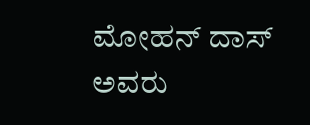ಮೋಹನ್ ದಾಸ್ ಅವರು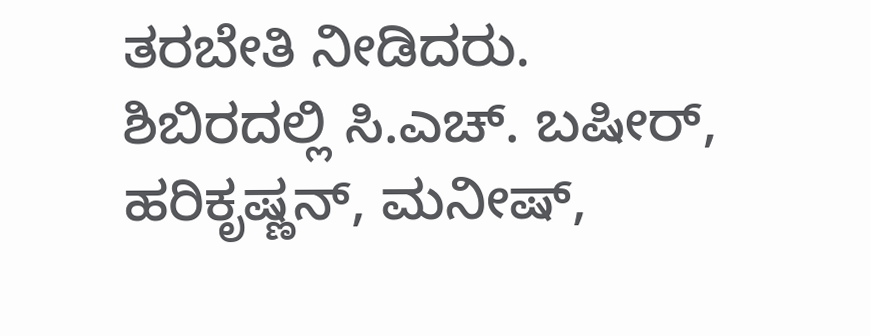ತರಬೇತಿ ನೀಡಿದರು.
ಶಿಬಿರದಲ್ಲಿ ಸಿ.ಎಚ್. ಬಷೀರ್, ಹರಿಕೃಷ್ಣನ್, ಮನೀಷ್,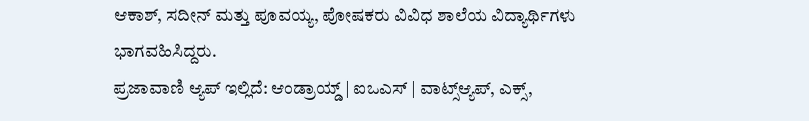ಆಕಾಶ್, ಸದೀನ್ ಮತ್ತು ಪೂವಯ್ಯ, ಪೋಷಕರು ವಿವಿಧ ಶಾಲೆಯ ವಿದ್ಯಾರ್ಥಿಗಳು ಭಾಗವಹಿಸಿದ್ದರು.
ಪ್ರಜಾವಾಣಿ ಆ್ಯಪ್ ಇಲ್ಲಿದೆ: ಆಂಡ್ರಾಯ್ಡ್ | ಐಒಎಸ್ | ವಾಟ್ಸ್ಆ್ಯಪ್, ಎಕ್ಸ್,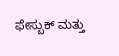ಫೇಸ್ಬುಕ್ ಮತ್ತು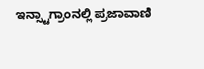ಇನ್ಸ್ಟಾಗ್ರಾಂನಲ್ಲಿ ಪ್ರಜಾವಾಣಿ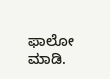ಫಾಲೋ ಮಾಡಿ.